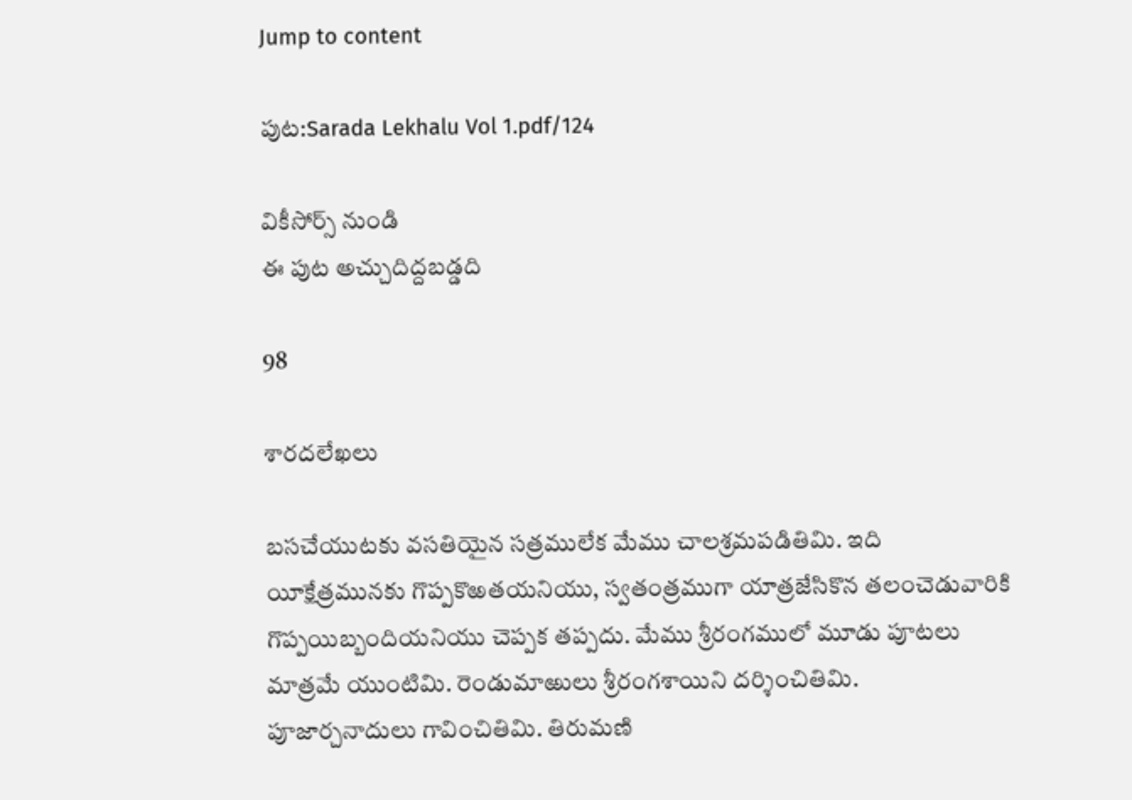Jump to content

పుట:Sarada Lekhalu Vol 1.pdf/124

వికీసోర్స్ నుండి
ఈ పుట అచ్చుదిద్దబడ్డది

98

శారదలేఖలు

బసచేయుటకు వసతియైన సత్రములేక మేము చాలశ్రమపడితిమి. ఇది యీక్షేత్రమునకు గొప్పకొఱతయనియు, స్వతంత్రముగా యాత్రజేసికొన తలంచెడువారికి గొప్పయిబ్బందియనియు చెప్పక తప్పదు. మేము శ్రీరంగములో మూడు పూటలు మాత్రమే యుంటిమి. రెండుమాఱులు శ్రీరంగశాయిని దర్శించితిమి. పూజార్చనాదులు గావించితిమి. తిరుమణి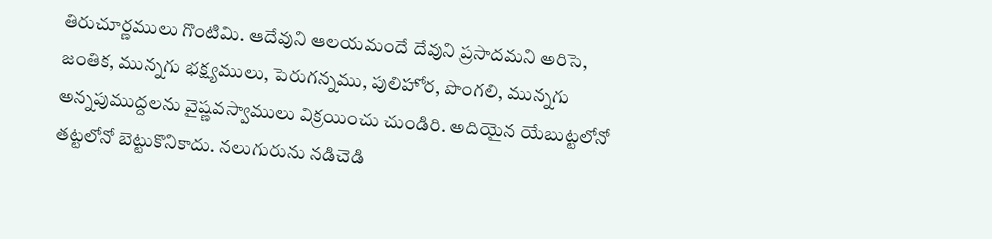తిరుచూర్ణములు గొంటిమి. ఆదేవుని ఆలయమందే దేవుని ప్రసాదమని అరిసె, జంతిక, మున్నగు భక్ష్యములు, పెరుగన్నము, పులిహోర, పొంగలి, మున్నగు అన్నపుముద్దలను వైష్ణవస్వాములు విక్రయించు చుండిరి. అదియైన యేబుట్టలోనో తట్టలోనో బెట్టుకొనికాదు. నలుగురును నడిచెడి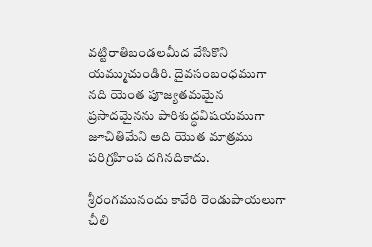వట్టిరాతిబండలమీద వేసికొని యమ్ముచుండిరి. దైవసంబంధముగా నది యెంత పూజ్యతమమైన ప్రసాదమైనను పారిశుద్ధవిషయముగా జూచితిమేని అది యొత మాత్రము పరిగ్రహింప దగినదికాదు.

శ్రీరంగమునందు కావేరి రెండుపాయలుగా చీలి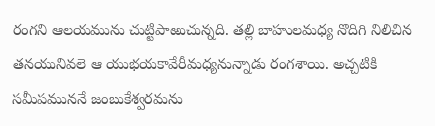రంగని ఆలయమును చుట్టిపాఱుచున్నది. తల్లి బాహులమధ్య నొదిగి నిలిచిన తనయునివలె ఆ యుభయకావేరీమధ్యనున్నాడు రంగశాయి. అచ్చటికి సమీపముననే జంబుకేశ్వరమను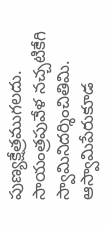పుణ్యక్షేత్రముగలదు. సాయంత్రపువేళ నచ్చటికేగి స్వామినిదర్శించితిమి. ఆస్వామిపేరుకూడ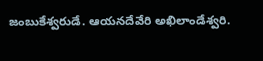జంబుకేశ్వరుడే. ఆయనదేవేరి అఖిలాండేశ్వరి.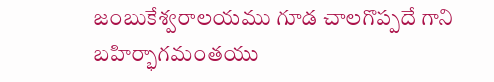జంబుకేశ్వరాలయము గూడ చాలగొప్పదే గాని బహిర్భాగమంతయు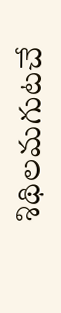శిథిలమగుటచే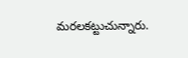మరలకట్టుచున్నారు.